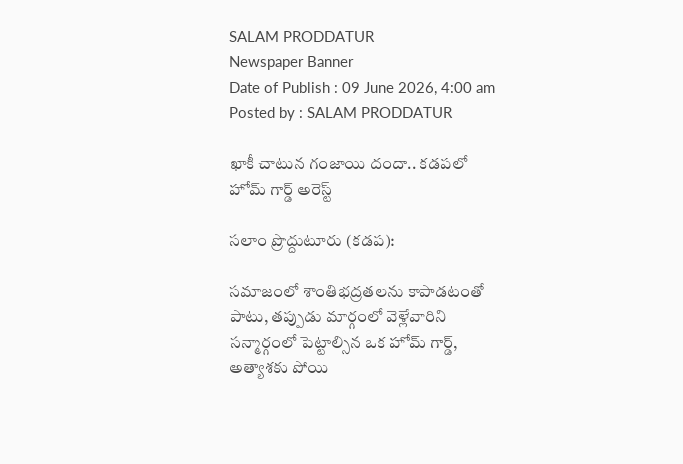SALAM PRODDATUR
Newspaper Banner
Date of Publish : 09 June 2026, 4:00 am Posted by : SALAM PRODDATUR

ఖాకీ చాటున గంజాయి దందా.. కడపలో హోమ్ గార్డ్ అరెస్ట్

సలాం ప్రొద్దుటూరు (కడప):

సమాజంలో శాంతిభద్రతలను కాపాడటంతో పాటు, తప్పుడు మార్గంలో వెళ్లేవారిని సన్మార్గంలో పెట్టాల్సిన ఒక హోమ్ గార్డ్, అత్యాశకు పోయి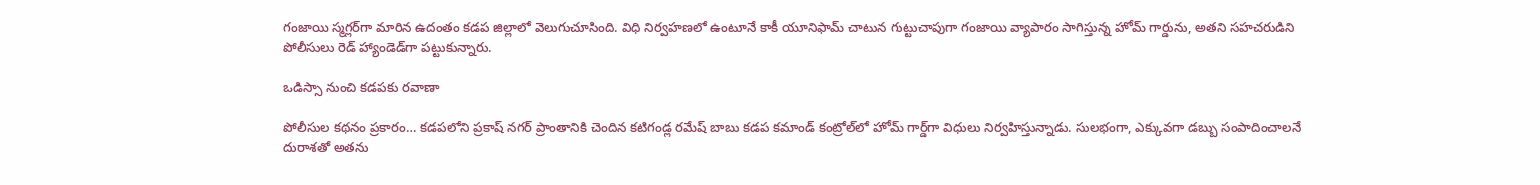గంజాయి స్మగ్లర్‌గా మారిన ఉదంతం కడప జిల్లాలో వెలుగుచూసింది. విధి నిర్వహణలో ఉంటూనే కాకీ యూనిఫామ్ చాటున గుట్టుచాపుగా గంజాయి వ్యాపారం సాగిస్తున్న హోమ్ గార్డును, అతని సహచరుడిని పోలీసులు రెడ్ హ్యాండెడ్‌గా పట్టుకున్నారు.

ఒడిస్సా నుంచి కడపకు రవాణా

పోలీసుల కథనం ప్రకారం… కడపలోని ప్రకాష్ నగర్ ప్రాంతానికి చెందిన కటిగండ్ల రమేష్ బాబు కడప కమాండ్ కంట్రోల్‌లో హోమ్ గార్డ్‌గా విధులు నిర్వహిస్తున్నాడు. సులభంగా, ఎక్కువగా డబ్బు సంపాదించాలనే దురాశతో అతను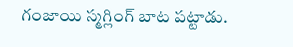గంజాయి స్మగ్లింగ్ బాట పట్టాడు.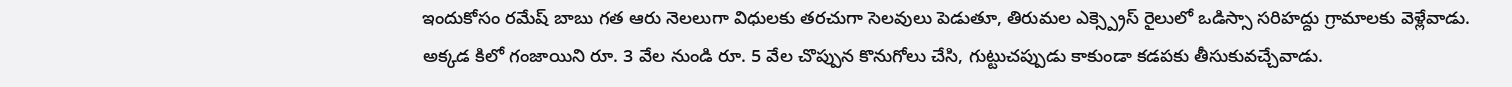ఇందుకోసం రమేష్ బాబు గత ఆరు నెలలుగా విధులకు తరచుగా సెలవులు పెడుతూ, తిరుమల ఎక్స్ప్రెస్ రైలులో ఒడిస్సా సరిహద్దు గ్రామాలకు వెళ్లేవాడు. అక్కడ కిలో గంజాయిని రూ. 3 వేల నుండి రూ. 5 వేల చొప్పున కొనుగోలు చేసి, గుట్టుచప్పుడు కాకుండా కడపకు తీసుకువచ్చేవాడు.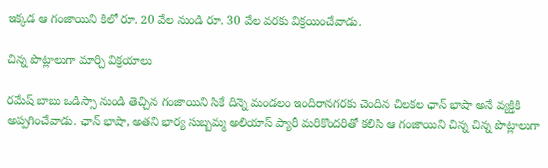ఇక్కడ ఆ గంజాయిని కిలో రూ. 20 వేల నుండి రూ. 30 వేల వరకు విక్రయించేవాడు.

చిన్న పొట్లాలుగా మార్చి విక్రయాలు

రమేష్ బాబు ఒడిస్సా నుండి తెచ్చిన గంజాయిని సికే దిన్నె మండలం ఇందిరానగరకు చెందిన చిలకల ఛాన్ భాషా అనే వ్యక్తికి అప్పగించేవాడు. ఛాన్ భాషా, అతని భార్య సుబ్బమ్మ అలియాస్ ప్యారీ మరికొందరితో కలిసి ఆ గంజాయిని చిన్న చిన్న పొట్లాలుగా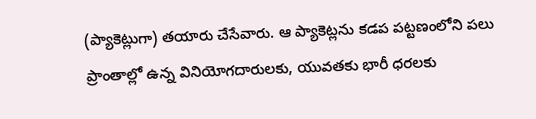(ప్యాకెట్లుగా) తయారు చేసేవారు. ఆ ప్యాకెట్లను కడప పట్టణంలోని పలు ప్రాంతాల్లో ఉన్న వినియోగదారులకు, యువతకు భారీ ధరలకు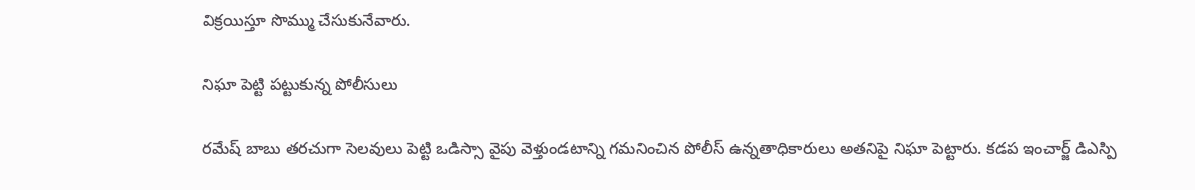విక్రయిస్తూ సొమ్ము చేసుకునేవారు.

నిఘా పెట్టి పట్టుకున్న పోలీసులు

రమేష్ బాబు తరచుగా సెలవులు పెట్టి ఒడిస్సా వైపు వెళ్తుండటాన్ని గమనించిన పోలీస్ ఉన్నతాధికారులు అతనిపై నిఘా పెట్టారు. కడప ఇంచార్జ్ డిఎస్పి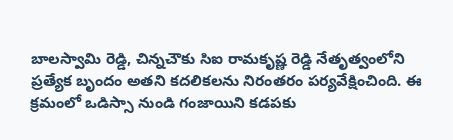బాలస్వామి రెడ్డి, చిన్నచౌకు సిఐ రామకృష్ణ రెడ్డి నేతృత్వంలోని ప్రత్యేక బృందం అతని కదలికలను నిరంతరం పర్యవేక్షించింది. ఈ క్రమంలో ఒడిస్సా నుండి గంజాయిని కడపకు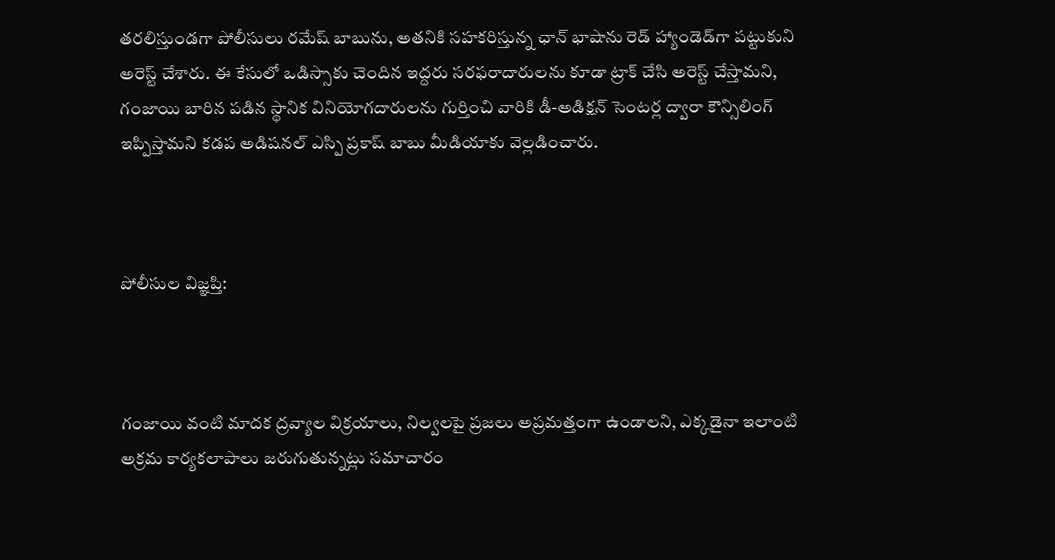తరలిస్తుండగా పోలీసులు రమేష్ బాబును, అతనికి సహకరిస్తున్న ఛాన్ భాషాను రెడ్ హ్యాండెడ్‌గా పట్టుకుని అరెస్ట్ చేశారు. ఈ కేసులో ఒడిస్సాకు చెందిన ఇద్దరు సరఫరాదారులను కూడా ట్రాక్ చేసి అరెస్ట్ చేస్తామని, గంజాయి బారిన పడిన స్థానిక వినియోగదారులను గుర్తించి వారికి డీ-అడిక్షన్ సెంటర్ల ద్వారా కౌన్సిలింగ్ ఇప్పిస్తామని కడప అడిషనల్ ఎస్పి ప్రకాష్ బాబు మీడియాకు వెల్లడించారు.



పోలీసుల విజ్ఞప్తి:



గంజాయి వంటి మాదక ద్రవ్యాల విక్రయాలు, నిల్వలపై ప్రజలు అప్రమత్తంగా ఉండాలని, ఎక్కడైనా ఇలాంటి అక్రమ కార్యకలాపాలు జరుగుతున్నట్లు సమాచారం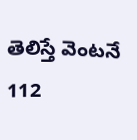తెలిస్తే వెంటనే 112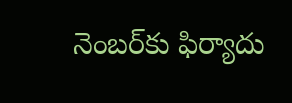నెంబర్‌కు ఫిర్యాదు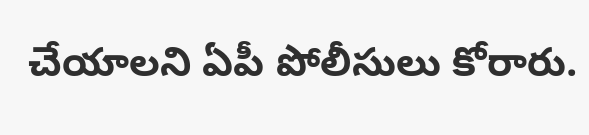చేయాలని ఏపీ పోలీసులు కోరారు.